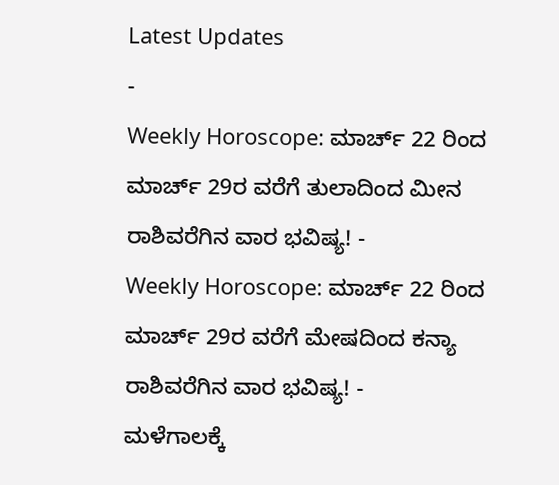Latest Updates
-
Weekly Horoscope: ಮಾರ್ಚ್ 22 ರಿಂದ ಮಾರ್ಚ್ 29ರ ವರೆಗೆ ತುಲಾದಿಂದ ಮೀನ ರಾಶಿವರೆಗಿನ ವಾರ ಭವಿಷ್ಯ! -
Weekly Horoscope: ಮಾರ್ಚ್ 22 ರಿಂದ ಮಾರ್ಚ್ 29ರ ವರೆಗೆ ಮೇಷದಿಂದ ಕನ್ಯಾ ರಾಶಿವರೆಗಿನ ವಾರ ಭವಿಷ್ಯ! -
ಮಳೆಗಾಲಕ್ಕೆ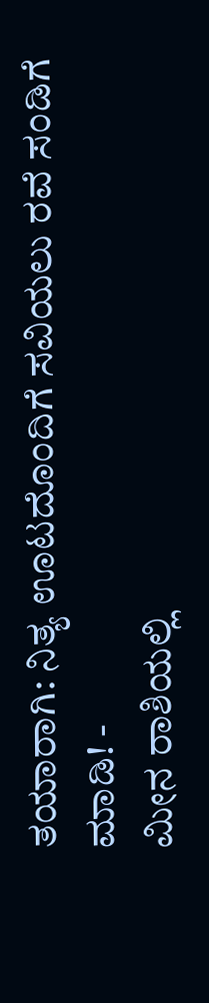ತಯಾರಾಗಿ: ನಿತ್ಯ ಊಟದೊಂದಿಗೆ ಸವಿಯಲು ರವೆ ಸಂಡಿಗೆ ಮಾಡಿ! -
ಮೀನ ರಾಶಿಯಲ್ಲಿ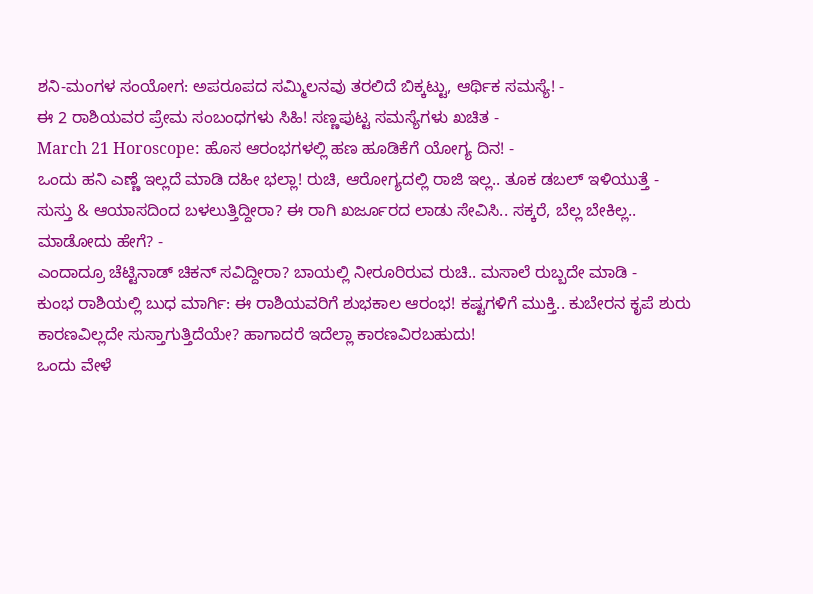ಶನಿ-ಮಂಗಳ ಸಂಯೋಗ: ಅಪರೂಪದ ಸಮ್ಮಿಲನವು ತರಲಿದೆ ಬಿಕ್ಕಟ್ಟು, ಆರ್ಥಿಕ ಸಮಸ್ಯೆ! -
ಈ 2 ರಾಶಿಯವರ ಪ್ರೇಮ ಸಂಬಂಧಗಳು ಸಿಹಿ! ಸಣ್ಣಪುಟ್ಟ ಸಮಸ್ಯೆಗಳು ಖಚಿತ -
March 21 Horoscope: ಹೊಸ ಆರಂಭಗಳಲ್ಲಿ ಹಣ ಹೂಡಿಕೆಗೆ ಯೋಗ್ಯ ದಿನ! -
ಒಂದು ಹನಿ ಎಣ್ಣೆ ಇಲ್ಲದೆ ಮಾಡಿ ದಹೀ ಭಲ್ಲಾ! ರುಚಿ, ಆರೋಗ್ಯದಲ್ಲಿ ರಾಜಿ ಇಲ್ಲ.. ತೂಕ ಡಬಲ್ ಇಳಿಯುತ್ತೆ -
ಸುಸ್ತು & ಆಯಾಸದಿಂದ ಬಳಲುತ್ತಿದ್ದೀರಾ? ಈ ರಾಗಿ ಖರ್ಜೂರದ ಲಾಡು ಸೇವಿಸಿ.. ಸಕ್ಕರೆ, ಬೆಲ್ಲ ಬೇಕಿಲ್ಲ.. ಮಾಡೋದು ಹೇಗೆ? -
ಎಂದಾದ್ರೂ ಚೆಟ್ಟಿನಾಡ್ ಚಿಕನ್ ಸವಿದ್ದೀರಾ? ಬಾಯಲ್ಲಿ ನೀರೂರಿರುವ ರುಚಿ.. ಮಸಾಲೆ ರುಬ್ಬದೇ ಮಾಡಿ -
ಕುಂಭ ರಾಶಿಯಲ್ಲಿ ಬುಧ ಮಾರ್ಗಿ: ಈ ರಾಶಿಯವರಿಗೆ ಶುಭಕಾಲ ಆರಂಭ! ಕಷ್ಟಗಳಿಗೆ ಮುಕ್ತಿ.. ಕುಬೇರನ ಕೃಪೆ ಶುರು
ಕಾರಣವಿಲ್ಲದೇ ಸುಸ್ತಾಗುತ್ತಿದೆಯೇ? ಹಾಗಾದರೆ ಇದೆಲ್ಲಾ ಕಾರಣವಿರಬಹುದು!
ಒಂದು ವೇಳೆ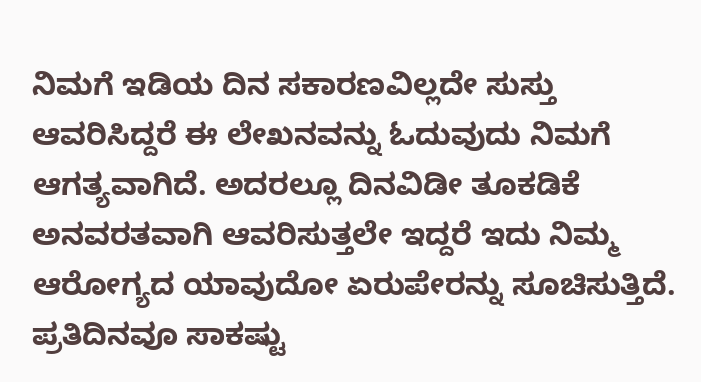ನಿಮಗೆ ಇಡಿಯ ದಿನ ಸಕಾರಣವಿಲ್ಲದೇ ಸುಸ್ತು ಆವರಿಸಿದ್ದರೆ ಈ ಲೇಖನವನ್ನು ಓದುವುದು ನಿಮಗೆ ಆಗತ್ಯವಾಗಿದೆ. ಅದರಲ್ಲೂ ದಿನವಿಡೀ ತೂಕಡಿಕೆ ಅನವರತವಾಗಿ ಆವರಿಸುತ್ತಲೇ ಇದ್ದರೆ ಇದು ನಿಮ್ಮ ಆರೋಗ್ಯದ ಯಾವುದೋ ಏರುಪೇರನ್ನು ಸೂಚಿಸುತ್ತಿದೆ.
ಪ್ರತಿದಿನವೂ ಸಾಕಷ್ಟು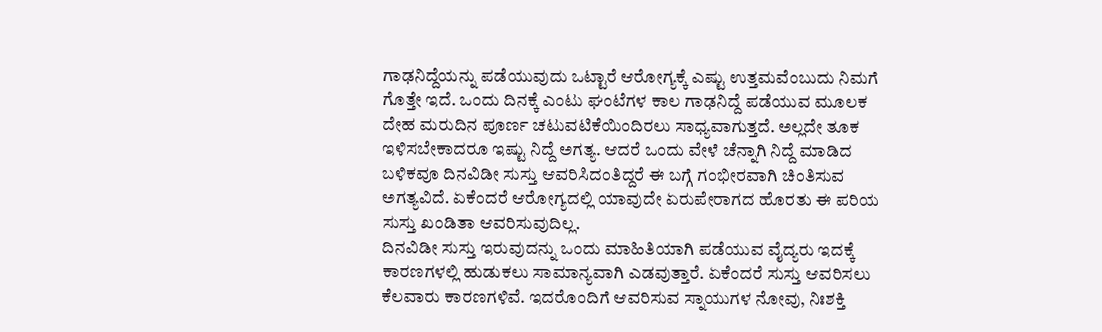ಗಾಢನಿದ್ದೆಯನ್ನು ಪಡೆಯುವುದು ಒಟ್ಟಾರೆ ಆರೋಗ್ಯಕ್ಕೆ ಎಷ್ಟು ಉತ್ತಮವೆಂಬುದು ನಿಮಗೆ ಗೊತ್ತೇ ಇದೆ. ಒಂದು ದಿನಕ್ಕೆ ಎಂಟು ಘಂಟೆಗಳ ಕಾಲ ಗಾಢನಿದ್ದೆ ಪಡೆಯುವ ಮೂಲಕ ದೇಹ ಮರುದಿನ ಪೂರ್ಣ ಚಟುವಟಿಕೆಯಿಂದಿರಲು ಸಾಧ್ಯವಾಗುತ್ತದೆ. ಅಲ್ಲದೇ ತೂಕ ಇಳಿಸಬೇಕಾದರೂ ಇಷ್ಟು ನಿದ್ದೆ ಅಗತ್ಯ. ಆದರೆ ಒಂದು ವೇಳೆ ಚೆನ್ನಾಗಿ ನಿದ್ದೆ ಮಾಡಿದ ಬಳಿಕವೂ ದಿನವಿಡೀ ಸುಸ್ತು ಆವರಿಸಿದಂತಿದ್ದರೆ ಈ ಬಗ್ಗೆ ಗಂಭೀರವಾಗಿ ಚಿಂತಿಸುವ ಅಗತ್ಯವಿದೆ. ಏಕೆಂದರೆ ಆರೋಗ್ಯದಲ್ಲಿ ಯಾವುದೇ ಏರುಪೇರಾಗದ ಹೊರತು ಈ ಪರಿಯ ಸುಸ್ತು ಖಂಡಿತಾ ಆವರಿಸುವುದಿಲ್ಲ.
ದಿನವಿಡೀ ಸುಸ್ತು ಇರುವುದನ್ನು ಒಂದು ಮಾಹಿತಿಯಾಗಿ ಪಡೆಯುವ ವೈದ್ಯರು ಇದಕ್ಕೆ ಕಾರಣಗಳಲ್ಲಿ ಹುಡುಕಲು ಸಾಮಾನ್ಯವಾಗಿ ಎಡವುತ್ತಾರೆ. ಏಕೆಂದರೆ ಸುಸ್ತು ಆವರಿಸಲು ಕೆಲವಾರು ಕಾರಣಗಳಿವೆ. ಇದರೊಂದಿಗೆ ಆವರಿಸುವ ಸ್ನಾಯುಗಳ ನೋವು, ನಿಃಶಕ್ತಿ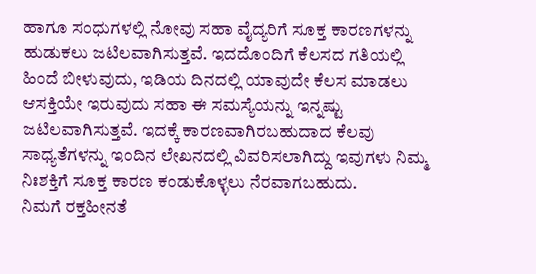ಹಾಗೂ ಸಂಧುಗಳಲ್ಲಿ ನೋವು ಸಹಾ ವೈದ್ಯರಿಗೆ ಸೂಕ್ತ ಕಾರಣಗಳನ್ನು ಹುಡುಕಲು ಜಟಿಲವಾಗಿಸುತ್ತವೆ. ಇದದೊಂದಿಗೆ ಕೆಲಸದ ಗತಿಯಲ್ಲಿ ಹಿಂದೆ ಬೀಳುವುದು, ಇಡಿಯ ದಿನದಲ್ಲಿ ಯಾವುದೇ ಕೆಲಸ ಮಾಡಲು ಆಸಕ್ತಿಯೇ ಇರುವುದು ಸಹಾ ಈ ಸಮಸ್ಯೆಯನ್ನು ಇನ್ನಷ್ಟು ಜಟಿಲವಾಗಿಸುತ್ತವೆ. ಇದಕ್ಕೆ ಕಾರಣವಾಗಿರಬಹುದಾದ ಕೆಲವು ಸಾಧ್ಯತೆಗಳನ್ನು ಇಂದಿನ ಲೇಖನದಲ್ಲಿ ವಿವರಿಸಲಾಗಿದ್ದು ಇವುಗಳು ನಿಮ್ಮ ನಿಃಶಕ್ತಿಗೆ ಸೂಕ್ತ ಕಾರಣ ಕಂಡುಕೊಳ್ಳಲು ನೆರವಾಗಬಹುದು.
ನಿಮಗೆ ರಕ್ತಹೀನತೆ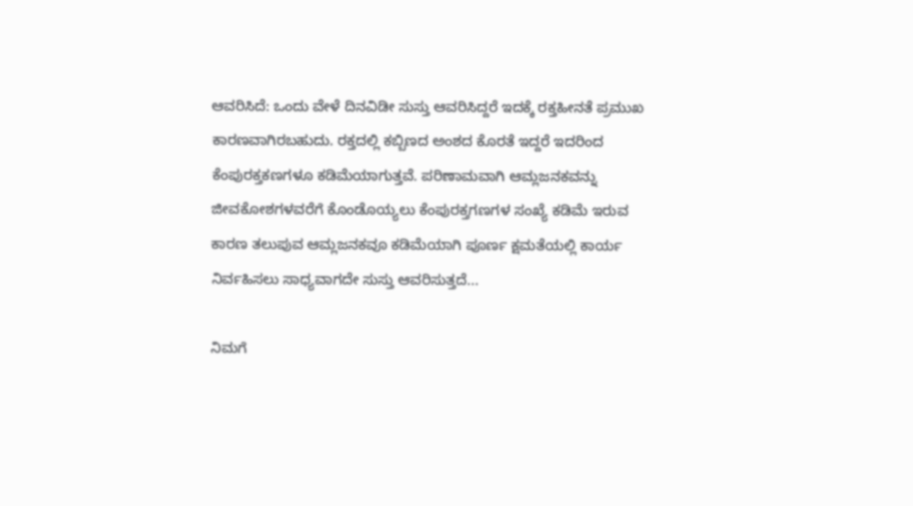ಆವರಿಸಿದೆ: ಒಂದು ವೇಳೆ ದಿನವಿಡೀ ಸುಸ್ತು ಆವರಿಸಿದ್ದರೆ ಇದಕ್ಕೆ ರಕ್ತಹೀನತೆ ಪ್ರಮುಖ ಕಾರಣವಾಗಿರಬಹುದು. ರಕ್ತದಲ್ಲಿ ಕಬ್ಬಿಣದ ಅಂಶದ ಕೊರತೆ ಇದ್ದರೆ ಇದರಿಂದ ಕೆಂಪುರಕ್ತಕಣಗಳೂ ಕಡಿಮೆಯಾಗುತ್ತವೆ. ಪರಿಣಾಮವಾಗಿ ಆಮ್ಲಜನಕವನ್ನು ಜೀವಕೋಶಗಳವರೆಗೆ ಕೊಂಡೊಯ್ಯಲು ಕೆಂಪುರಕ್ತಗಣಗಳ ಸಂಖ್ಯೆ ಕಡಿಮೆ ಇರುವ ಕಾರಣ ತಲುಪುವ ಆಮ್ಲಜನಕವೂ ಕಡಿಮೆಯಾಗಿ ಪೂರ್ಣ ಕ್ಷಮತೆಯಲ್ಲಿ ಕಾರ್ಯ ನಿರ್ವಹಿಸಲು ಸಾಧ್ಯವಾಗದೇ ಸುಸ್ತು ಆವರಿಸುತ್ತದೆ...

ನಿಮಗೆ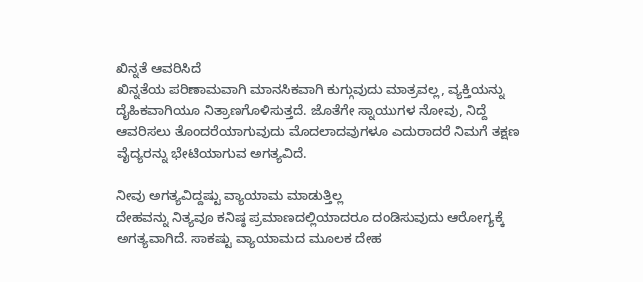ಖಿನ್ನತೆ ಆವರಿಸಿದೆ
ಖಿನ್ನತೆಯ ಪರಿಣಾಮವಾಗಿ ಮಾನಸಿಕವಾಗಿ ಕುಗ್ಗುವುದು ಮಾತ್ರವಲ್ಲ, ವ್ಯಕ್ತಿಯನ್ನು ದೈಹಿಕವಾಗಿಯೂ ನಿತ್ರಾಣಗೊಳಿಸುತ್ತದೆ. ಜೊತೆಗೇ ಸ್ನಾಯುಗಳ ನೋವು, ನಿದ್ದೆ ಆವರಿಸಲು ತೊಂದರೆಯಾಗುವುದು ಮೊದಲಾದವುಗಳೂ ಎದುರಾದರೆ ನಿಮಗೆ ತಕ್ಷಣ ವೈದ್ಯರನ್ನು ಭೇಟಿಯಾಗುವ ಅಗತ್ಯವಿದೆ.

ನೀವು ಅಗತ್ಯವಿದ್ದಷ್ಟು ವ್ಯಾಯಾಮ ಮಾಡುತ್ತಿಲ್ಲ
ದೇಹವನ್ನು ನಿತ್ಯವೂ ಕನಿಷ್ಠ ಪ್ರಮಾಣದಲ್ಲಿಯಾದರೂ ದಂಡಿಸುವುದು ಆರೋಗ್ಯಕ್ಕೆ ಅಗತ್ಯವಾಗಿದೆ. ಸಾಕಷ್ಟು ವ್ಯಾಯಾಮದ ಮೂಲಕ ದೇಹ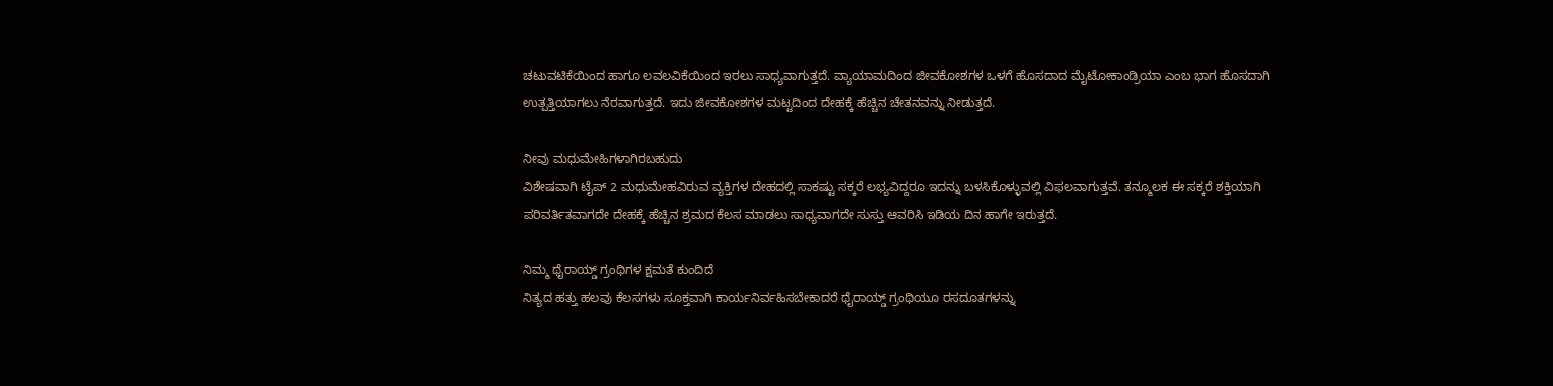ಚಟುವಟಿಕೆಯಿಂದ ಹಾಗೂ ಲವಲವಿಕೆಯಿಂದ ಇರಲು ಸಾಧ್ಯವಾಗುತ್ತದೆ. ವ್ಯಾಯಾಮದಿಂದ ಜೀವಕೋಶಗಳ ಒಳಗೆ ಹೊಸದಾದ ಮೈಟೋಕಾಂಡ್ರಿಯಾ ಎಂಬ ಭಾಗ ಹೊಸದಾಗಿ ಉತ್ಪತ್ತಿಯಾಗಲು ನೆರವಾಗುತ್ತದೆ. ಇದು ಜೀವಕೋಶಗಳ ಮಟ್ಟದಿಂದ ದೇಹಕ್ಕೆ ಹೆಚ್ಚಿನ ಚೇತನವನ್ನು ನೀಡುತ್ತದೆ.

ನೀವು ಮಧುಮೇಹಿಗಳಾಗಿರಬಹುದು
ವಿಶೇಷವಾಗಿ ಟೈಪ್ 2 ಮಧುಮೇಹವಿರುವ ವ್ಯಕ್ತಿಗಳ ದೇಹದಲ್ಲಿ ಸಾಕಷ್ಟು ಸಕ್ಕರೆ ಲಭ್ಯವಿದ್ದರೂ ಇದನ್ನು ಬಳಸಿಕೊಳ್ಳುವಲ್ಲಿ ವಿಫಲವಾಗುತ್ತವೆ. ತನ್ಮೂಲಕ ಈ ಸಕ್ಕರೆ ಶಕ್ತಿಯಾಗಿ ಪರಿವರ್ತಿತವಾಗದೇ ದೇಹಕ್ಕೆ ಹೆಚ್ಚಿನ ಶ್ರಮದ ಕೆಲಸ ಮಾಡಲು ಸಾಧ್ಯವಾಗದೇ ಸುಸ್ತು ಆವರಿಸಿ ಇಡಿಯ ದಿನ ಹಾಗೇ ಇರುತ್ತದೆ.

ನಿಮ್ಮ ಥೈರಾಯ್ಡ್ ಗ್ರಂಥಿಗಳ ಕ್ಷಮತೆ ಕುಂದಿದೆ
ನಿತ್ಯದ ಹತ್ತು ಹಲವು ಕೆಲಸಗಳು ಸೂಕ್ತವಾಗಿ ಕಾರ್ಯನಿರ್ವಹಿಸಬೇಕಾದರೆ ಥೈರಾಯ್ಡ್ ಗ್ರಂಥಿಯೂ ರಸದೂತಗಳನ್ನು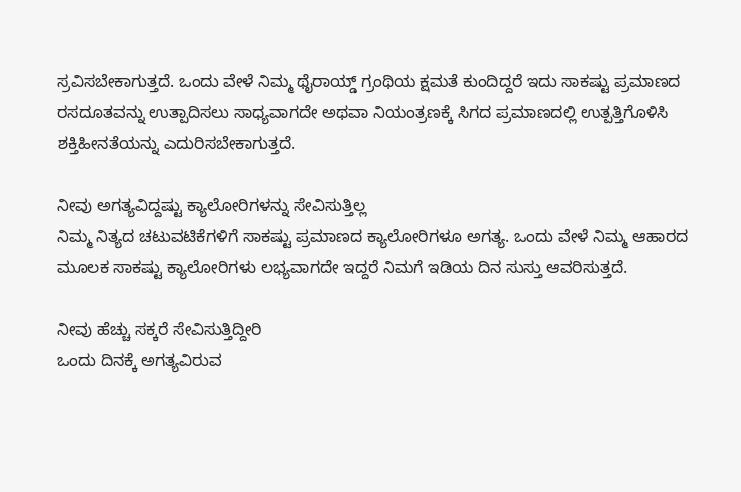ಸ್ರವಿಸಬೇಕಾಗುತ್ತದೆ. ಒಂದು ವೇಳೆ ನಿಮ್ಮ ಥೈರಾಯ್ಡ್ ಗ್ರಂಥಿಯ ಕ್ಷಮತೆ ಕುಂದಿದ್ದರೆ ಇದು ಸಾಕಷ್ಟು ಪ್ರಮಾಣದ ರಸದೂತವನ್ನು ಉತ್ಪಾದಿಸಲು ಸಾಧ್ಯವಾಗದೇ ಅಥವಾ ನಿಯಂತ್ರಣಕ್ಕೆ ಸಿಗದ ಪ್ರಮಾಣದಲ್ಲಿ ಉತ್ಪತ್ತಿಗೊಳಿಸಿ ಶಕ್ತಿಹೀನತೆಯನ್ನು ಎದುರಿಸಬೇಕಾಗುತ್ತದೆ.

ನೀವು ಅಗತ್ಯವಿದ್ದಷ್ಟು ಕ್ಯಾಲೋರಿಗಳನ್ನು ಸೇವಿಸುತ್ತಿಲ್ಲ
ನಿಮ್ಮ ನಿತ್ಯದ ಚಟುವಟಿಕೆಗಳಿಗೆ ಸಾಕಷ್ಟು ಪ್ರಮಾಣದ ಕ್ಯಾಲೋರಿಗಳೂ ಅಗತ್ಯ. ಒಂದು ವೇಳೆ ನಿಮ್ಮ ಆಹಾರದ ಮೂಲಕ ಸಾಕಷ್ಟು ಕ್ಯಾಲೋರಿಗಳು ಲಭ್ಯವಾಗದೇ ಇದ್ದರೆ ನಿಮಗೆ ಇಡಿಯ ದಿನ ಸುಸ್ತು ಆವರಿಸುತ್ತದೆ.

ನೀವು ಹೆಚ್ಚು ಸಕ್ಕರೆ ಸೇವಿಸುತ್ತಿದ್ದೀರಿ
ಒಂದು ದಿನಕ್ಕೆ ಅಗತ್ಯವಿರುವ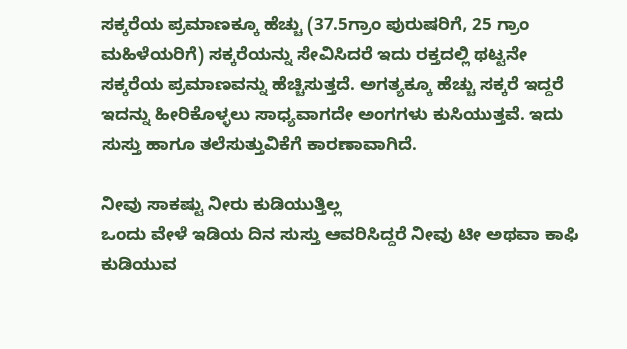ಸಕ್ಕರೆಯ ಪ್ರಮಾಣಕ್ಕೂ ಹೆಚ್ಚು (37.5ಗ್ರಾಂ ಪುರುಷರಿಗೆ, 25 ಗ್ರಾಂ ಮಹಿಳೆಯರಿಗೆ) ಸಕ್ಕರೆಯನ್ನು ಸೇವಿಸಿದರೆ ಇದು ರಕ್ತದಲ್ಲಿ ಥಟ್ಟನೇ ಸಕ್ಕರೆಯ ಪ್ರಮಾಣವನ್ನು ಹೆಚ್ಚಿಸುತ್ತದೆ. ಅಗತ್ಯಕ್ಕೂ ಹೆಚ್ಚು ಸಕ್ಕರೆ ಇದ್ದರೆ ಇದನ್ನು ಹೀರಿಕೊಳ್ಳಲು ಸಾಧ್ಯವಾಗದೇ ಅಂಗಗಳು ಕುಸಿಯುತ್ತವೆ. ಇದು ಸುಸ್ತು ಹಾಗೂ ತಲೆಸುತ್ತುವಿಕೆಗೆ ಕಾರಣಾವಾಗಿದೆ.

ನೀವು ಸಾಕಷ್ಟು ನೀರು ಕುಡಿಯುತ್ತಿಲ್ಲ
ಒಂದು ವೇಳೆ ಇಡಿಯ ದಿನ ಸುಸ್ತು ಆವರಿಸಿದ್ದರೆ ನೀವು ಟೀ ಅಥವಾ ಕಾಫಿ ಕುಡಿಯುವ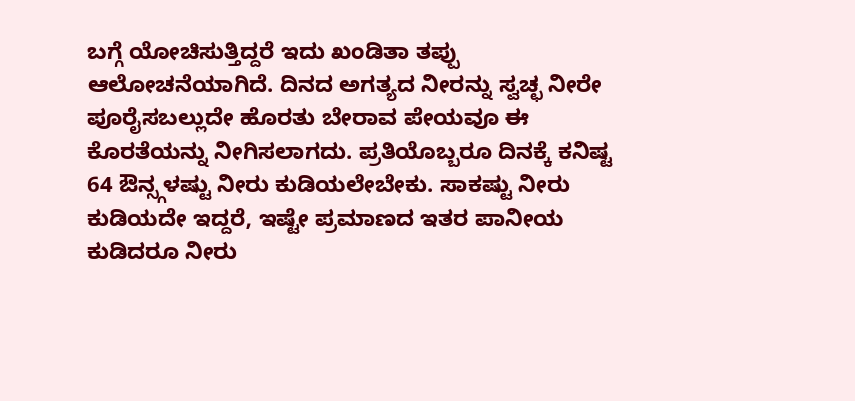ಬಗ್ಗೆ ಯೋಚಿಸುತ್ತಿದ್ದರೆ ಇದು ಖಂಡಿತಾ ತಪ್ಪು ಆಲೋಚನೆಯಾಗಿದೆ. ದಿನದ ಅಗತ್ಯದ ನೀರನ್ನು ಸ್ವಚ್ಛ ನೀರೇ ಪೂರೈಸಬಲ್ಲುದೇ ಹೊರತು ಬೇರಾವ ಪೇಯವೂ ಈ ಕೊರತೆಯನ್ನು ನೀಗಿಸಲಾಗದು. ಪ್ರತಿಯೊಬ್ಬರೂ ದಿನಕ್ಕೆ ಕನಿಷ್ಟ 64 ಔನ್ಸ್ಗಳಷ್ಟು ನೀರು ಕುಡಿಯಲೇಬೇಕು. ಸಾಕಷ್ಟು ನೀರು ಕುಡಿಯದೇ ಇದ್ದರೆ, ಇಷ್ಟೇ ಪ್ರಮಾಣದ ಇತರ ಪಾನೀಯ ಕುಡಿದರೂ ನೀರು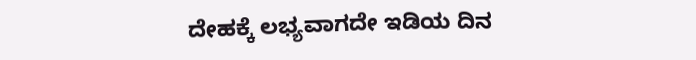ದೇಹಕ್ಕೆ ಲಭ್ಯವಾಗದೇ ಇಡಿಯ ದಿನ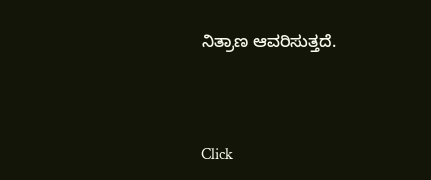ನಿತ್ರಾಣ ಆವರಿಸುತ್ತದೆ.



Click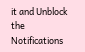it and Unblock the Notifications